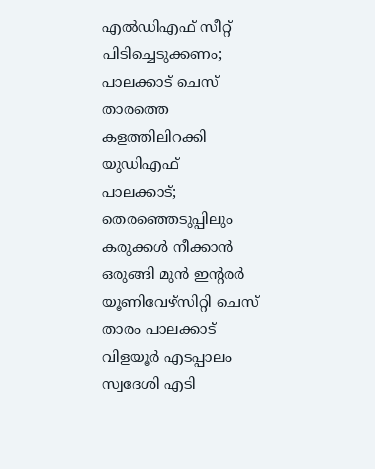എൽഡിഎഫ് സീറ്റ് പിടിച്ചെടുക്കണം; പാലക്കാട് ചെസ് താരത്തെ കളത്തിലിറക്കി യുഡിഎഫ്
പാലക്കാട്; തെരഞ്ഞെടുപ്പിലും കരുക്കൾ നീക്കാൻ ഒരുങ്ങി മുൻ ഇന്റരർ യൂണിവേഴ്സിറ്റി ചെസ് താരം പാലക്കാട് വിളയൂർ എടപ്പാലം സ്വദേശി എടി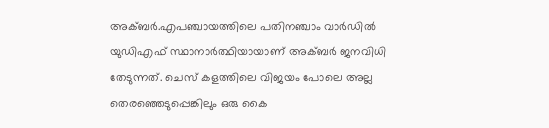അക്ബർ.എപഞ്ചായത്തിലെ പതിനഞ്ചാം വാർഡിൽ യുഡിഎഫ് സ്ഥാനാർത്ഥിയായാണ് അക്ബർ ജനവിധി തേടുന്നത്. ചെസ് കളത്തിലെ വിജയം പോലെ അല്ല തെരഞ്ഞെടുപ്പെങ്കിലും ഒരു കൈ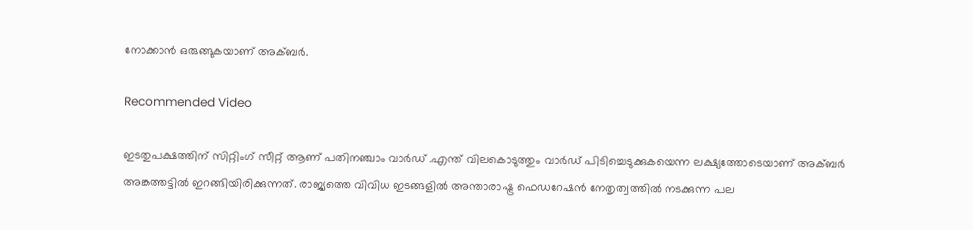നോക്കാൻ ഒരുങ്ങുകയാണ് അക്ബർ.

Recommended Video

ഇടതുപക്ഷത്തിന് സിറ്റിംഗ് സീറ്റ് ആണ് പതിനഞ്ചാം വാർഡ് .എന്ത് വിലകൊടുത്തും വാർഡ് പിടിച്ചെടുക്കുകയെന്ന ലക്ഷ്യത്തോടെയാണ് അക്ബർ അങ്കത്തട്ടിൽ ഇറങ്ങിയിരിക്കുന്നത്. രാജ്യത്തെ വിവിധ ഇടങ്ങളിൽ അന്താരാഷ്ട്ര ഫെഡറേഷൻ നേതൃത്വത്തിൽ നടക്കുന്ന പല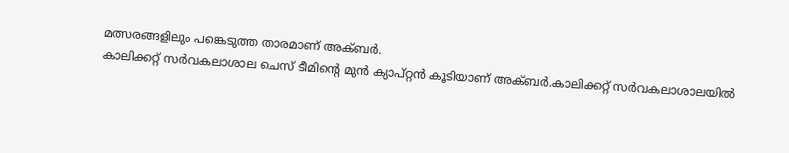മത്സരങ്ങളിലും പങ്കെടുത്ത താരമാണ് അക്ബർ.
കാലിക്കറ്റ് സർവകലാശാല ചെസ് ടീമിന്റെ മുൻ ക്യാപ്റ്റൻ കൂടിയാണ് അക്ബർ.കാലിക്കറ്റ് സർവകലാശാലയിൽ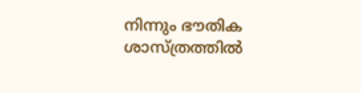നിന്നും ഭൗതിക ശാസ്ത്രത്തിൽ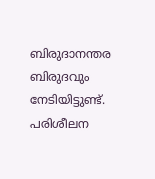ബിരുദാനന്തര ബിരുദവും നേടിയിട്ടുണ്ട്. പരിശീലന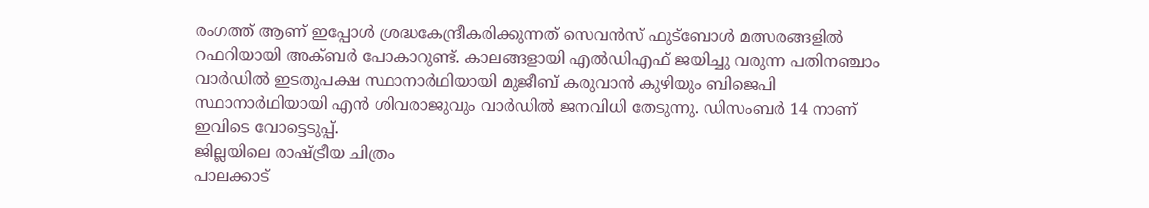രംഗത്ത് ആണ് ഇപ്പോൾ ശ്രദ്ധകേന്ദ്രീകരിക്കുന്നത് സെവൻസ് ഫുട്ബോൾ മത്സരങ്ങളിൽ റഫറിയായി അക്ബർ പോകാറുണ്ട്. കാലങ്ങളായി എൽഡിഎഫ് ജയിച്ചു വരുന്ന പതിനഞ്ചാം വാർഡിൽ ഇടതുപക്ഷ സ്ഥാനാർഥിയായി മുജീബ് കരുവാൻ കുഴിയും ബിജെപി സ്ഥാനാർഥിയായി എൻ ശിവരാജുവും വാർഡിൽ ജനവിധി തേടുന്നു. ഡിസംബർ 14 നാണ് ഇവിടെ വോട്ടെടുപ്പ്.
ജില്ലയിലെ രാഷ്ട്രീയ ചിത്രം
പാലക്കാട്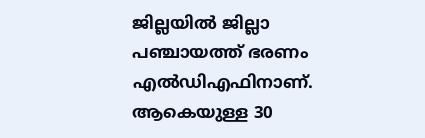ജില്ലയിൽ ജില്ലാ പഞ്ചായത്ത് ഭരണം എൽഡിഎഫിനാണ്. ആകെയുള്ള 30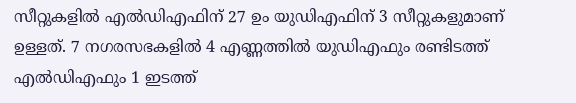സീറ്റുകളിൽ എൽഡിഎഫിന് 27 ഉം യുഡിഎഫിന് 3 സീറ്റുകളുമാണ് ഉള്ളത്. 7 നഗരസഭകളിൽ 4 എണ്ണത്തിൽ യുഡിഎഫും രണ്ടിടത്ത് എൽഡിഎഫും 1 ഇടത്ത്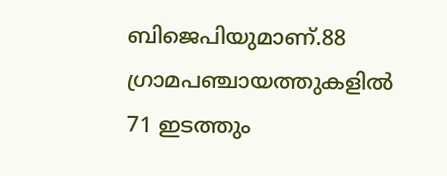ബിജെപിയുമാണ്.88 ഗ്രാമപഞ്ചായത്തുകളിൽ 71 ഇടത്തും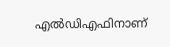എൽഡിഎഫിനാണ്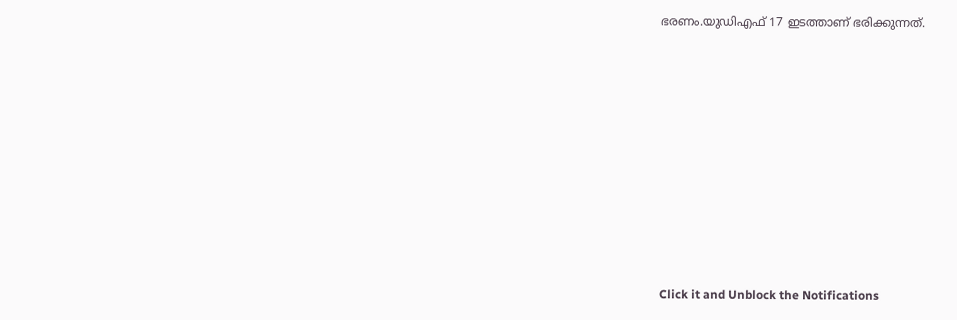ഭരണം.യുഡിഎഫ് 17 ഇടത്താണ് ഭരിക്കുന്നത്.












Click it and Unblock the Notifications